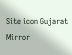Site icon Gujarat Mirror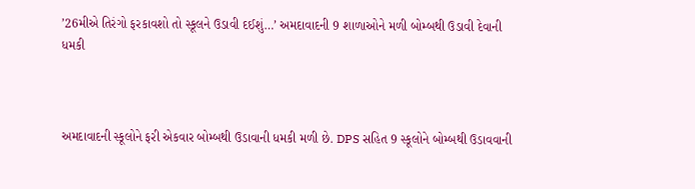’26મીએ તિરંગો ફરકાવશો તો સ્કૂલને ઉડાવી દઈશું…’ અમદાવાદની 9 શાળાઓને મળી બોમ્બથી ઉડાવી દેવાની ધમકી



અમદાવાદની સ્કૂલોને ફરી એકવાર બોમ્બથી ઉડાવાની ધમકી મળી છે. DPS સહિત 9 સ્કૂલોને બોમ્બથી ઉડાવવાની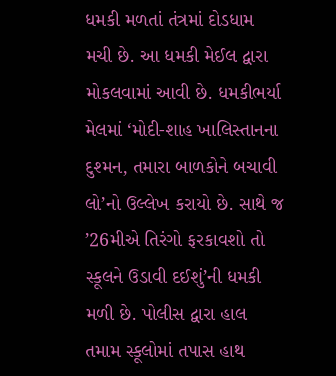ધમકી મળતાં તંત્રમાં દોડધામ મચી છે. આ ધમકી મેઈલ દ્વારા મોકલવામાં આવી છે. ધમકીભર્યા મેલમાં ‘મોદી-શાહ ખાલિસ્તાનના દુશ્મન, તમારા બાળકોને બચાવી લો’નો ઉલ્લેખ કરાયો છે. સાથે જ ’26મીએ તિરંગો ફરકાવશો તો સ્કૂલને ઉડાવી દઈશું’ની ધમકી મળી છે. પોલીસ દ્વારા હાલ તમામ સ્કૂલોમાં તપાસ હાથ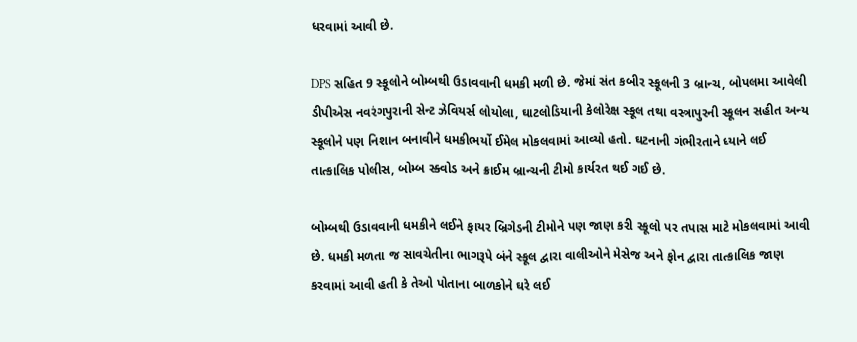ધરવામાં આવી છે.

DPS સહિત 9 સ્કૂલોને બોમ્બથી ઉડાવવાની ધમકી મળી છે. જેમાં સંત કબીર સ્કૂલની 3 બ્રાન્ચ, બોપલમા આવેલી ડીપીએસ નવરંગપુરાની સેન્ટ ઝેવિયર્સ લોયોલા, ઘાટલોડિયાની કેલોરેક્ષ સ્કૂલ તથા વસ્ત્રાપુરની સ્કૂલન સહીત અન્ય સ્કૂલોને પણ નિશાન બનાવીને ધમકીભર્યો ઈમેલ મોકલવામાં આવ્યો હતો. ઘટનાની ગંભીરતાને ધ્યાને લઈ તાત્કાલિક પોલીસ, બોમ્બ સ્ક્વોડ અને ક્રાઈમ બ્રાન્ચની ટીમો કાર્યરત થઈ ગઈ છે.

બોમ્બથી ઉડાવવાની ધમકીને લઈને ફાયર બ્રિગેડની ટીમોને પણ જાણ કરી સ્કૂલો પર તપાસ માટે મોકલવામાં આવી છે. ધમકી મળતા જ સાવચેતીના ભાગરૂપે બંને સ્કૂલ દ્વારા વાલીઓને મેસેજ અને ફોન દ્વારા તાત્કાલિક જાણ કરવામાં આવી હતી કે તેઓ પોતાના બાળકોને ઘરે લઈ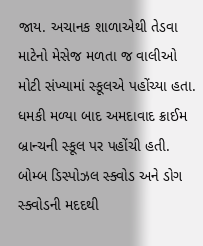જાય. અચાનક શાળાએથી તેડવા માટેનો મેસેજ મળતા જ વાલીઓ મોટી સંખ્યામાં સ્કૂલએ પહોંચ્યા હતા. ધમકી મળ્યા બાદ અમદાવાદ ક્રાઈમ બ્રાન્ચની સ્કૂલ પર પહોંચી હતી. બોમ્બ ડિસ્પોઝલ સ્ક્વોડ અને ડોગ સ્ક્વોડની મદદથી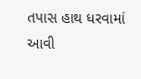તપાસ હાથ ધરવામાં આવી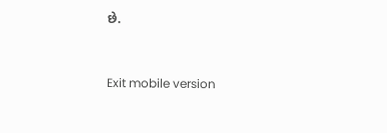છે.



Exit mobile version